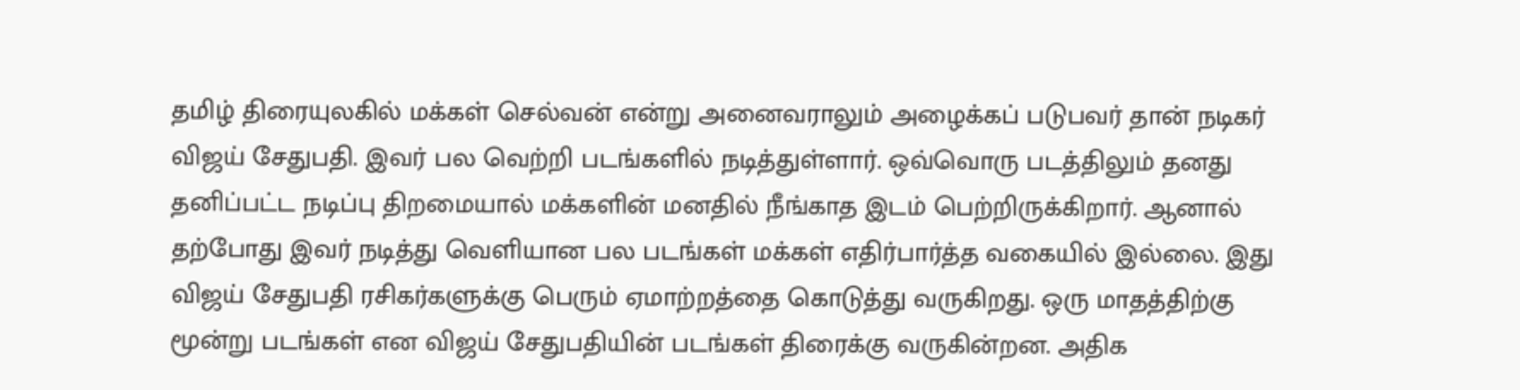தமிழ் திரையுலகில் மக்கள் செல்வன் என்று அனைவராலும் அழைக்கப் படுபவர் தான் நடிகர் விஜய் சேதுபதி. இவர் பல வெற்றி படங்களில் நடித்துள்ளார். ஒவ்வொரு படத்திலும் தனது தனிப்பட்ட நடிப்பு திறமையால் மக்களின் மனதில் நீங்காத இடம் பெற்றிருக்கிறார். ஆனால் தற்போது இவர் நடித்து வெளியான பல படங்கள் மக்கள் எதிர்பார்த்த வகையில் இல்லை. இது விஜய் சேதுபதி ரசிகர்களுக்கு பெரும் ஏமாற்றத்தை கொடுத்து வருகிறது. ஒரு மாதத்திற்கு மூன்று படங்கள் என விஜய் சேதுபதியின் படங்கள் திரைக்கு வருகின்றன. அதிக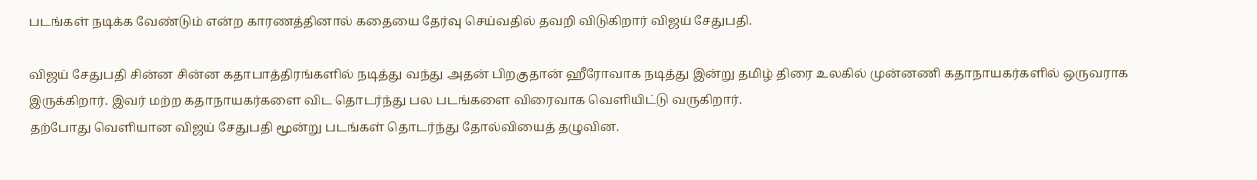படங்கள் நடிக்க வேண்டும் என்ற காரணத்தினால் கதையை தேர்வு செய்வதில் தவறி விடுகிறார் விஜய் சேதுபதி.

விஜய் சேதுபதி சின்ன சின்ன கதாபாத்திரங்களில் நடித்து வந்து அதன் பிறகுதான் ஹீரோவாக நடித்து இன்று தமிழ் திரை உலகில் முன்னணி கதாநாயகர்களில் ஒருவராக இருக்கிறார். இவர் மற்ற கதாநாயகர்களை விட தொடர்ந்து பல படங்களை விரைவாக வெளியிட்டு வருகிறார்.
தற்போது வெளியான விஜய் சேதுபதி மூன்று படங்கள் தொடர்ந்து தோல்வியைத் தழுவின.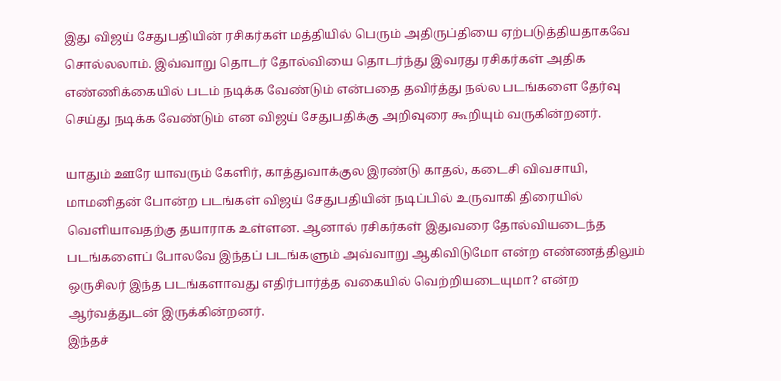இது விஜய் சேதுபதியின் ரசிகர்கள் மத்தியில் பெரும் அதிருப்தியை ஏற்படுத்தியதாகவே சொல்லலாம். இவ்வாறு தொடர் தோல்வியை தொடர்ந்து இவரது ரசிகர்கள் அதிக எண்ணிக்கையில் படம் நடிக்க வேண்டும் என்பதை தவிர்த்து நல்ல படங்களை தேர்வு செய்து நடிக்க வேண்டும் என விஜய் சேதுபதிக்கு அறிவுரை கூறியும் வருகின்றனர்.

யாதும் ஊரே யாவரும் கேளிர், காத்துவாக்குல இரண்டு காதல், கடைசி விவசாயி, மாமனிதன் போன்ற படங்கள் விஜய் சேதுபதியின் நடிப்பில் உருவாகி திரையில் வெளியாவதற்கு தயாராக உள்ளன. ஆனால் ரசிகர்கள் இதுவரை தோல்வியடைந்த படங்களைப் போலவே இந்தப் படங்களும் அவ்வாறு ஆகிவிடுமோ என்ற எண்ணத்திலும் ஒருசிலர் இந்த படங்களாவது எதிர்பார்த்த வகையில் வெற்றியடையுமா? என்ற ஆர்வத்துடன் இருக்கின்றனர்.
இந்தச்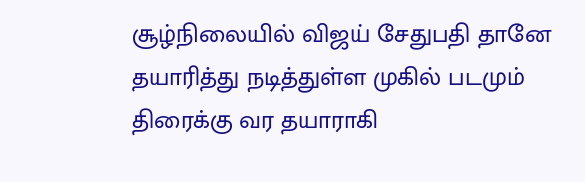சூழ்நிலையில் விஜய் சேதுபதி தானே தயாரித்து நடித்துள்ள முகில் படமும் திரைக்கு வர தயாராகி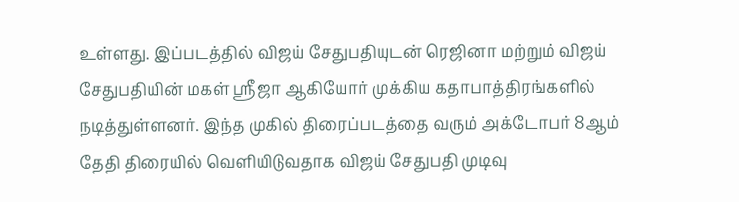உள்ளது. இப்படத்தில் விஜய் சேதுபதியுடன் ரெஜினா மற்றும் விஜய் சேதுபதியின் மகள் ஸ்ரீஜா ஆகியோர் முக்கிய கதாபாத்திரங்களில் நடித்துள்ளனர். இந்த முகில் திரைப்படத்தை வரும் அக்டோபர் 8ஆம் தேதி திரையில் வெளியிடுவதாக விஜய் சேதுபதி முடிவு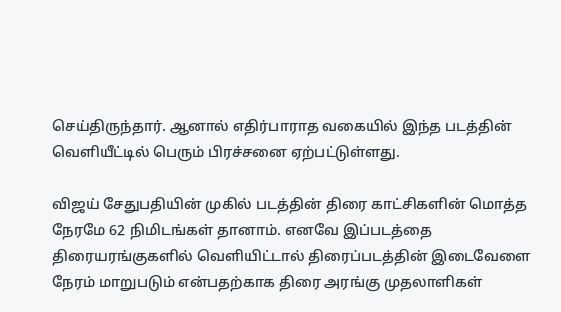செய்திருந்தார். ஆனால் எதிர்பாராத வகையில் இந்த படத்தின் வெளியீட்டில் பெரும் பிரச்சனை ஏற்பட்டுள்ளது.

விஜய் சேதுபதியின் முகில் படத்தின் திரை காட்சிகளின் மொத்த நேரமே 62 நிமிடங்கள் தானாம். எனவே இப்படத்தை திரையரங்குகளில் வெளியிட்டால் திரைப்படத்தின் இடைவேளை நேரம் மாறுபடும் என்பதற்காக திரை அரங்கு முதலாளிகள்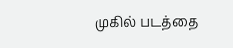முகில் படத்தை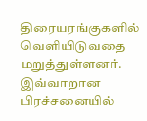திரையரங்குகளில் வெளியிடுவதை மறுத்துள்ளனர்.
இவ்வாறான பிரச்சனையில்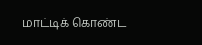மாட்டிக் கொண்ட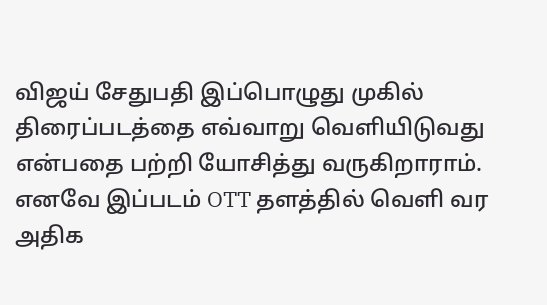விஜய் சேதுபதி இப்பொழுது முகில் திரைப்படத்தை எவ்வாறு வெளியிடுவது என்பதை பற்றி யோசித்து வருகிறாராம். எனவே இப்படம் OTT தளத்தில் வெளி வர அதிக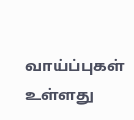வாய்ப்புகள் உள்ளது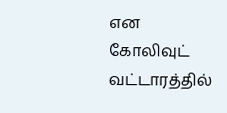என கோலிவுட் வட்டாரத்தில்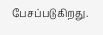பேசப்படுகிறது.